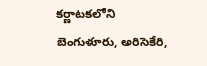కర్ణాటకలోని బెంగుళూరు, అరిసెకేరి,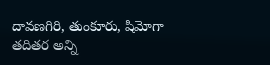దావణగిరి, తుంకూరు, షిమోగా తదితర అన్ని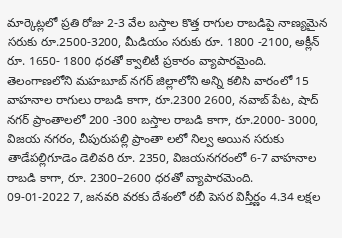మార్కెట్లలో ప్రతి రోజు 2-3 వేల బస్తాల కొత్త రాగుల రాబడిపై నాణ్యమైన సరుకు రూ.2500-3200, మీడియం సరుకు రూ. 1800 -2100, అక్లీన్ రూ. 1650- 1800 ధరతో క్వాలిటీ ప్రకారం వ్యాపారమైంది.
తెలంగాణలోని మహబూబ్ నగర్ జిల్లాలోని అన్ని కలిసి వారంలో 15 వాహనాల రాగులు రాబడి కాగా, రూ.2300 2600, నవాబ్ పేట, షాద్ నగర్ ప్రాంతాలలో 200 -300 బస్తాల రాబడి కాగా, రూ.2000- 3000, విజయ నగరం, చీపురుపల్లి ప్రాంతా లలో నిల్వ అయిన సరుకు తాడేపల్లిగూడెం డెలివరి రూ. 2350, విజయనగరంలో 6-7 వాహనాల రాబడి కాగా, రూ. 2300–2600 ధరతో వ్యాపారమెంది.
09-01-2022 7, జనవరి వరకు దేశంలో రబీ పెసర విస్తీర్ణం 4.34 లక్షల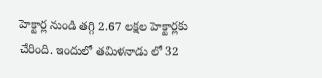హెక్టార్ల నుండి తగ్గి 2.67 లక్షల హెక్టార్లకు చేరింది. ఇందులో తమిళనాడు లో 32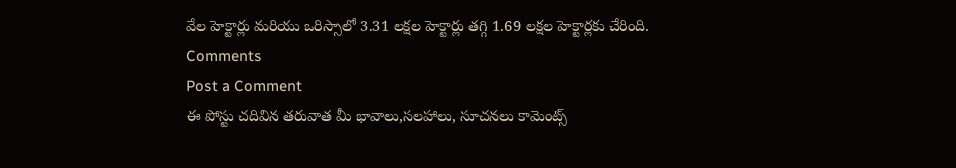వేల హెక్టార్లు మరియు ఒరిస్సాలో 3.31 లక్షల హెక్టార్లు తగ్గి 1.69 లక్షల హెక్టార్లకు చేరింది.
Comments
Post a Comment
ఈ పోస్టు చదివిన తరువాత మీ భావాలు,సలహాలు, సూచనలు కామెంట్స్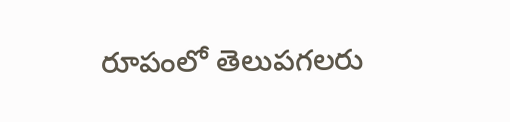రూపంలో తెలుపగలరు